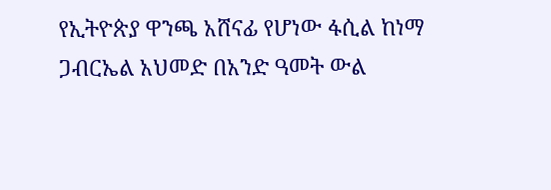የኢትዮጵያ ዋንጫ አሸናፊ የሆነው ፋሲል ከነማ ጋብርኤል አህመድ በአንድ ዓመት ውል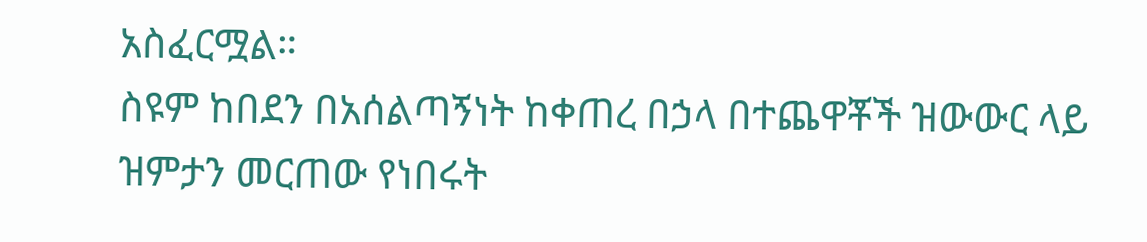አስፈርሟል።
ስዩም ከበደን በአሰልጣኝነት ከቀጠረ በኃላ በተጨዋቾች ዝውውር ላይ ዝምታን መርጠው የነበሩት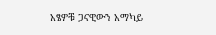አፄዎቹ ጋናዊውን አማካይ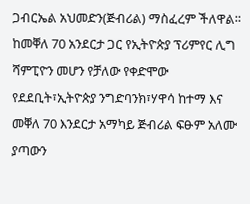ጋብርኤል አህመድን(ጅብሪል) ማስፈረም ችለዋል።
ከመቐለ 70 አንደርታ ጋር የኢትዮጵያ ፕሪምየር ሊግ ሻምፒዮን መሆን የቻለው የቀድሞው የደደቢት፣ኢትዮጵያ ንግድባንክ፣ሃዋሳ ከተማ እና መቐለ 70 እንደርታ አማካይ ጅብሪል ፍፁም አለሙ ያጣውን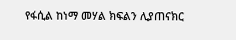የፋሲል ከነማ መሃል ክፍልን ሊያጠናክር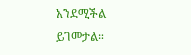አንደሚችል ይገመታል።